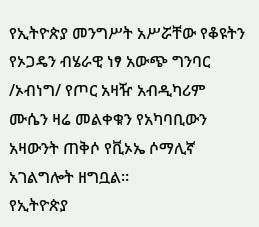የኢትዮጵያ መንግሥት አሥሯቸው የቆዩትን የኦጋዴን ብሄራዊ ነፃ አውጭ ግንባር /ኦብነግ/ የጦር አዛዥ አብዲካሪም ሙሴን ዛሬ መልቀቁን የአካባቢውን አዛውንት ጠቅሶ የቪኦኤ ሶማሊኛ አገልግሎት ዘግቧል።
የኢትዮጵያ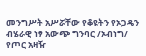መንግሥት አሥሯቸው የቆዩትን የኦጋዴን ብሄራዊ ነፃ አውጭ ግንባር /ኦብነግ/ የጦር አዛዥ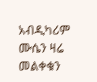አብዲካሪም ሙሴን ዛሬ መልቀቁን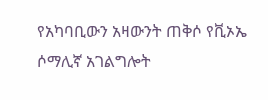የአካባቢውን አዛውንት ጠቅሶ የቪኦኤ ሶማሊኛ አገልግሎት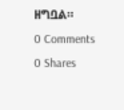ዘግቧል።
0 Comments
0 Shares